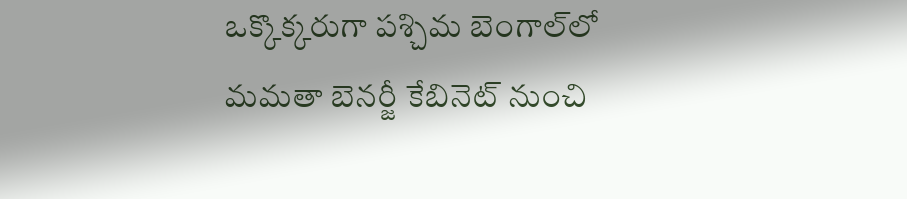ఒక్కొక్కరుగా పశ్చిమ బెంగాల్‌లో మమతా బెనర్జీ కేబినెట్ నుంచి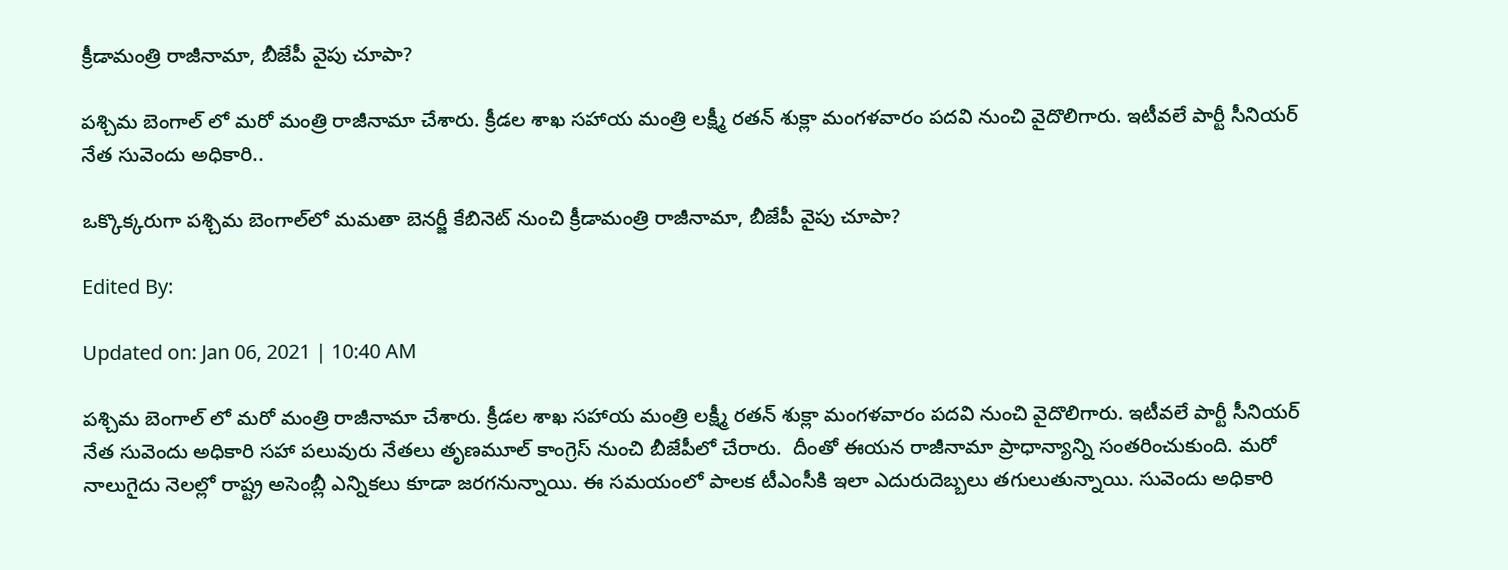క్రీడామంత్రి రాజీనామా, బీజేపీ వైపు చూపా?

పశ్చిమ బెంగాల్ లో మరో మంత్రి రాజీనామా చేశారు. క్రీడల శాఖ సహాయ మంత్రి లక్ష్మీ రతన్ శుక్లా మంగళవారం పదవి నుంచి వైదొలిగారు. ఇటీవలే పార్టీ సీనియర్ నేత సువెందు అధికారి..

ఒక్కొక్కరుగా పశ్చిమ బెంగాల్‌లో మమతా బెనర్జీ కేబినెట్ నుంచి క్రీడామంత్రి రాజీనామా, బీజేపీ వైపు చూపా?

Edited By:

Updated on: Jan 06, 2021 | 10:40 AM

పశ్చిమ బెంగాల్ లో మరో మంత్రి రాజీనామా చేశారు. క్రీడల శాఖ సహాయ మంత్రి లక్ష్మీ రతన్ శుక్లా మంగళవారం పదవి నుంచి వైదొలిగారు. ఇటీవలే పార్టీ సీనియర్ నేత సువెందు అధికారి సహా పలువురు నేతలు తృణమూల్ కాంగ్రెస్ నుంచి బీజేపీలో చేరారు.  దీంతో ఈయన రాజీనామా ప్రాధాన్యాన్ని సంతరించుకుంది. మరో నాలుగైదు నెలల్లో రాష్ట్ర అసెంబ్లీ ఎన్నికలు కూడా జరగనున్నాయి. ఈ సమయంలో పాలక టీఎంసీకి ఇలా ఎదురుదెబ్బలు తగులుతున్నాయి. సువెందు అధికారి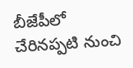బీజేపీలో చేరినప్పటి నుంచి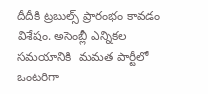దీదీకి ట్రబుల్స్ ప్రారంభం కావడం విశేషం. అసెంబ్లీ ఎన్నికల సమయానికి  మమత పార్టీలో  ఒంటరిగా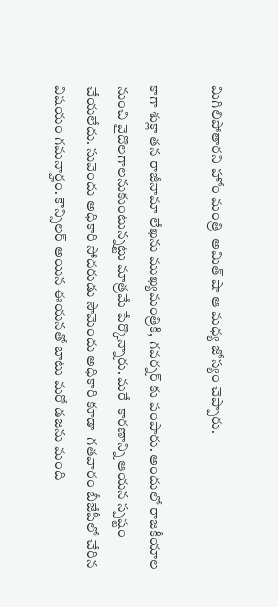మిగిలిపోతారని హోం మంత్రి  అమిత్ షా ఆ మధ్య జోస్యం చెప్పారు.

కాగా శుక్లా తన రాజీనామా లేఖను ముఖ్యమంత్రికి, గవర్నర్ కు పంపారు. అందులో రాజకీయాల నుంచి వైదొలగాలనుకుంటున్నట్టు మాత్రమే పేర్కొన్నారు. మరే  కారణాన్ని ఆయన స్పష్టం చేయలేదు. సువెందు అధికారి సోదరుడు సౌమెందు అధికారి కూడా  గతవారం బీజేపీలో చేరిన విషయం గమనార్హం. కౌన్సిలర్ అయిన ఈయనతో బాటు మరో డజను మంది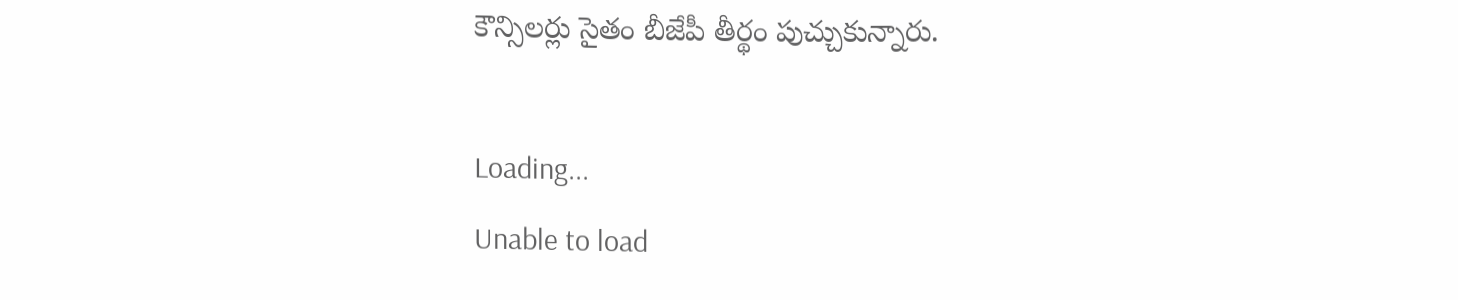కౌన్సిలర్లు సైతం బీజేపీ తీర్థం పుచ్చుకున్నారు.

Loading...
Unable to load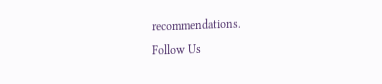recommendations.
Follow Us